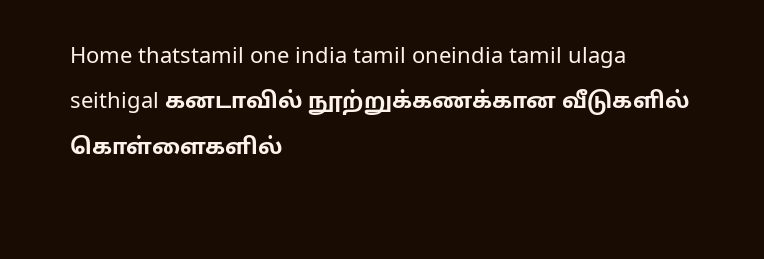Home thatstamil one india tamil oneindia tamil ulaga seithigal கனடாவில் நூற்றுக்கணக்கான வீடுகளில் கொள்ளைகளில்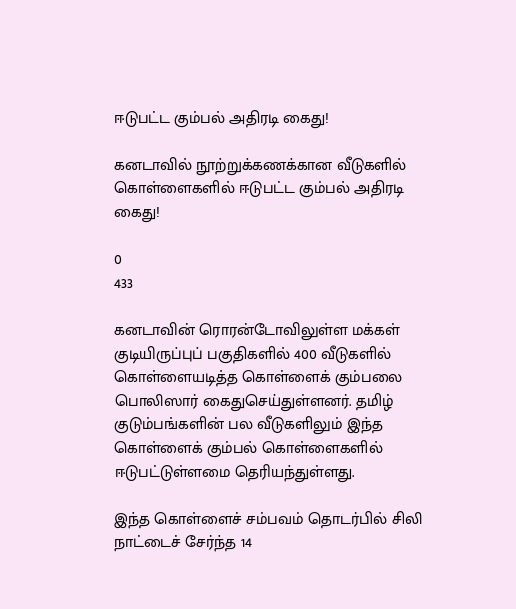ஈடுபட்ட கும்பல் அதிரடி கைது!

கனடாவில் நூற்றுக்கணக்கான வீடுகளில் கொள்ளைகளில் ஈடுபட்ட கும்பல் அதிரடி கைது!

0
433

கனடாவின் ரொரன்டோவிலுள்ள மக்கள் குடியிருப்புப் பகுதிகளில் 400 வீடுகளில் கொள்ளையடித்த கொள்ளைக் கும்பலை பொலிஸார் கைதுசெய்துள்ளனர். தமிழ் குடும்பங்களின் பல வீடுகளிலும் இந்த கொள்ளைக் கும்பல் கொள்ளைகளில் ஈடுபட்டுள்ளமை தெரியந்துள்ளது.

இந்த கொள்ளைச் சம்பவம் தொடர்பில் சிலி நாட்டைச் சேர்ந்த 14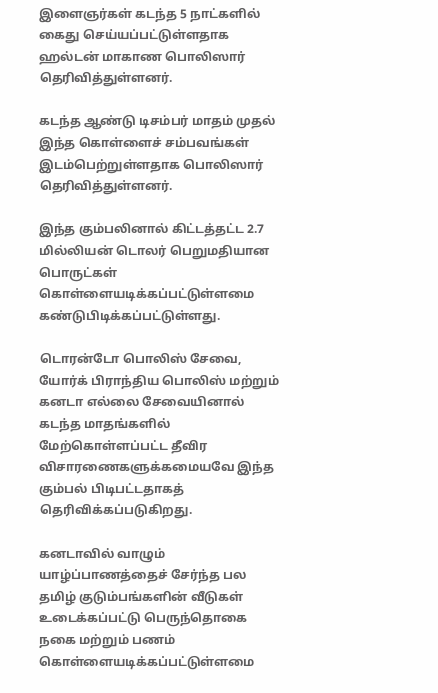இளைஞர்கள் கடந்த 5 நாட்களில் கைது செய்யப்பட்டுள்ளதாக ஹல்டன் மாகாண பொலிஸார் தெரிவித்துள்ளனர்.

கடந்த ஆண்டு டிசம்பர் மாதம் முதல் இந்த கொள்ளைச் சம்பவங்கள் இடம்பெற்றுள்ளதாக பொலிஸார் தெரிவித்துள்ளனர்.

இந்த கும்பலினால் கிட்டத்தட்ட 2.7 மில்லியன் டொலர் பெறுமதியான பொருட்கள் கொள்ளையடிக்கப்பட்டுள்ளமை கண்டுபிடிக்கப்பட்டுள்ளது.

டொரன்டோ பொலிஸ் சேவை, யோர்க் பிராந்திய பொலிஸ் மற்றும் கனடா எல்லை சேவையினால் கடந்த மாதங்களில் மேற்கொள்ளப்பட்ட தீவிர விசாரணைகளுக்கமையவே இந்த கும்பல் பிடிபட்டதாகத் தெரிவிக்கப்படுகிறது.

கனடாவில் வாழும் யாழ்ப்பாணத்தைச் சேர்ந்த பல தமிழ் குடும்பங்களின் வீடுகள் உடைக்கப்பட்டு பெருந்தொகை நகை மற்றும் பணம் கொள்ளையடிக்கப்பட்டுள்ளமை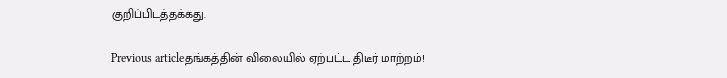குறிப்பிடத்தக்கது.

Previous articleதங்கத்தின் விலையில் ஏற்பட்ட திடீர் மாற்றம்!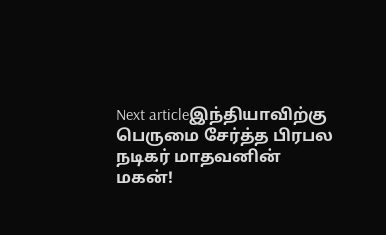Next articleஇந்தியாவிற்கு பெருமை சேர்த்த பிரபல நடிகர் மாதவனின் மகன்!